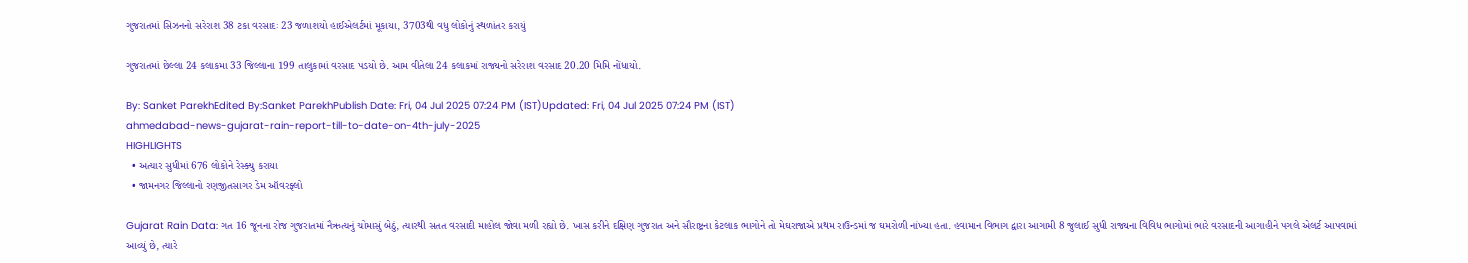ગુજરાતમાં સિઝનનો સરેરાશ 38 ટકા વરસાદઃ 23 જળાશયો હાઈએલર્ટમાં મૂકાયા, 3703થી વધુ લોકોનું સ્થળાંતર કરાયું

ગુજરાતમાં છેલ્લા 24 કલાકમા 33 જિલ્લાના 199 તાલુકામાં વરસાદ પડયો છે. આમ વીતેલા 24 કલાકમાં રાજ્યનો સરેરાશ વરસાદ 20.20 મિમિ નોંધાયો.

By: Sanket ParekhEdited By:Sanket ParekhPublish Date: Fri, 04 Jul 2025 07:24 PM (IST)Updated: Fri, 04 Jul 2025 07:24 PM (IST)
ahmedabad-news-gujarat-rain-report-till-to-date-on-4th-july-2025
HIGHLIGHTS
  • અત્યાર સુધીમાં 676 લોકોને રેસ્ક્યુ કરાયા
  • જામનગર જિલ્લાનો રણજીતસાગર ડેમ ઑવરફ્લો

Gujarat Rain Data: ગત 16 જૂનના રોજ ગુજરાતમાં નૈઋત્યનું ચોમાસું બેઠું, ત્યારથી સતત વરસાદી માહોલ જોવા મળી રહ્યો છે. ખાસ કરીને દક્ષિણ ગુજરાત અને સૌરાષ્ટ્રના કેટલાક ભાગોને તો મેઘરાજાએ પ્રથમ રાઉન્ડમાં જ ઘમરોળી નાંખ્યા હતા. હવામાન વિભાગ દ્વારા આગામી 8 જુલાઈ સુધી રાજ્યના વિવિધ ભાગોમાં ભારે વરસાદની આગાહીને પગલે એલર્ટ આપવામાં આવ્યું છે, ત્યારે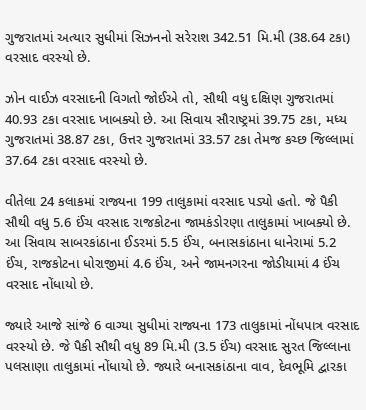ગુજરાતમાં અત્યાર સુધીમાં સિઝનનો સરેરાશ 342.51 મિ.મી (38.64 ટકા) વરસાદ વરસ્યો છે.

ઝોન વાઈઝ વરસાદની વિગતો જોઈએ તો, સૌથી વધુ દક્ષિણ ગુજરાતમાં 40.93 ટકા વરસાદ ખાબક્યો છે. આ સિવાય સૌરાષ્ટ્રમાં 39.75 ટકા, મધ્ય ગુજરાતમાં 38.87 ટકા, ઉત્તર ગુજરાતમાં 33.57 ટકા તેમજ કચ્છ જિલ્લામાં 37.64 ટકા વરસાદ વરસ્યો છે.

વીતેલા 24 કલાકમાં રાજ્યના 199 તાલુકામાં વરસાદ પડ્યો હતો. જે પૈકી સૌથી વધુ 5.6 ઈંચ વરસાદ રાજકોટના જામકંડોરણા તાલુકામાં ખાબક્યો છે. આ સિવાય સાબરકાંઠાના ઈડરમાં 5.5 ઈંચ, બનાસકાંઠાના ધાનેરામાં 5.2 ઈંચ, રાજકોટના ધોરાજીમાં 4.6 ઈંચ, અને જામનગરના જોડીયામાં 4 ઈંચ વરસાદ નોંધાયો છે.

જ્યારે આજે સાંજે 6 વાગ્યા સુધીમાં રાજ્યના 173 તાલુકામાં નોંધપાત્ર વરસાદ વરસ્યો છે. જે પૈકી સૌથી વધુ 89 મિ.મી (3.5 ઈંચ) વરસાદ સુરત જિલ્લાના પલસાણા તાલુકામાં નોંધાયો છે. જ્યારે બનાસકાંઠાના વાવ, દેવભૂમિ દ્વારકા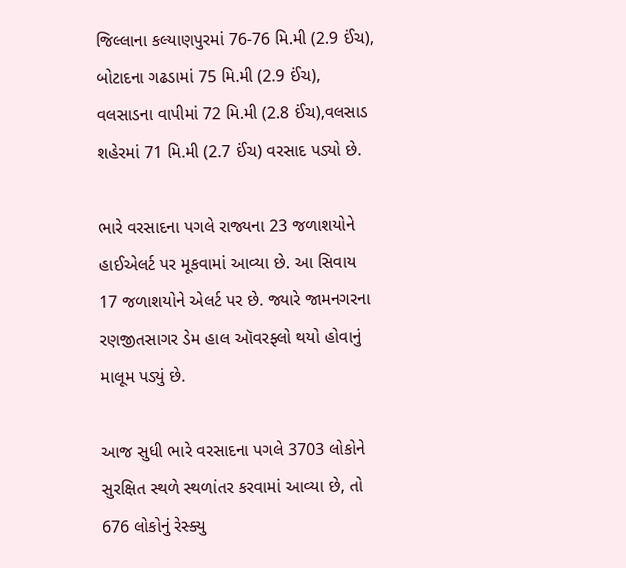જિલ્લાના કલ્યાણપુરમાં 76-76 મિ.મી (2.9 ઈંચ), બોટાદના ગઢડામાં 75 મિ.મી (2.9 ઈંચ), વલસાડના વાપીમાં 72 મિ.મી (2.8 ઈંચ),વલસાડ શહેરમાં 71 મિ.મી (2.7 ઈંચ) વરસાદ પડ્યો છે.

ભારે વરસાદના પગલે રાજ્યના 23 જળાશયોને હાઈએલર્ટ પર મૂકવામાં આવ્યા છે. આ સિવાય 17 જળાશયોને એલર્ટ પર છે. જ્યારે જામનગરના રણજીતસાગર ડેમ હાલ ઑવરફ્લો થયો હોવાનું માલૂમ પડ્યું છે.

આજ સુધી ભારે વરસાદના પગલે 3703 લોકોને સુરક્ષિત સ્થળે સ્થળાંતર કરવામાં આવ્યા છે, તો 676 લોકોનું રેસ્ક્યુ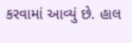કરવામાં આવ્યું છે. હાલ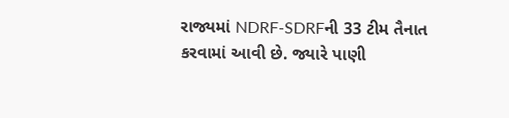રાજ્યમાં NDRF-SDRFની 33 ટીમ તૈનાત કરવામાં આવી છે. જ્યારે પાણી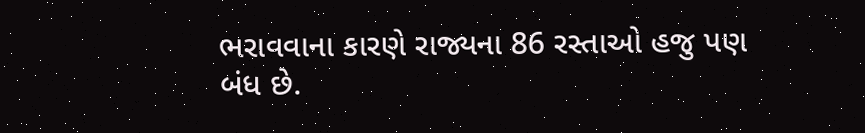ભરાવવાના કારણે રાજ્યના 86 રસ્તાઓ હજુ પણ બંધ છે.